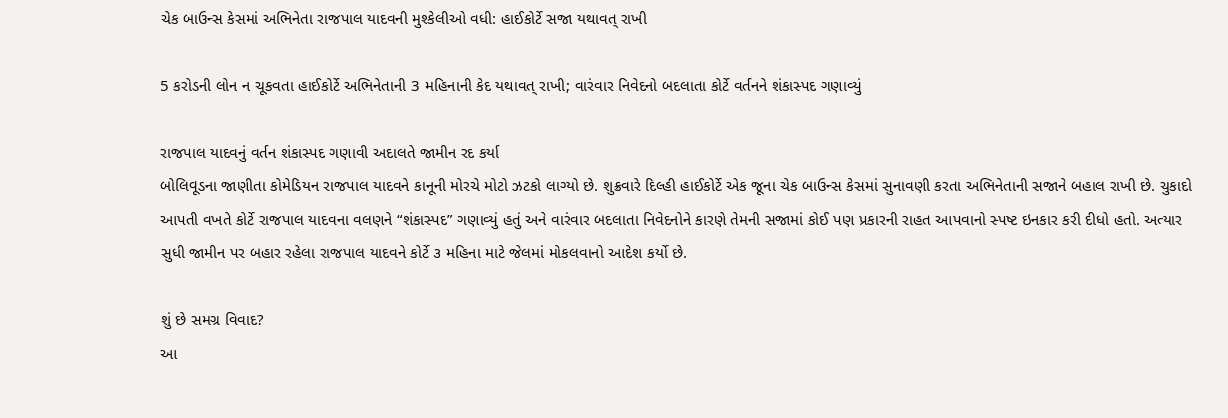ચેક બાઉન્સ કેસમાં અભિનેતા રાજપાલ યાદવની મુશ્કેલીઓ વધી: હાઈકોર્ટે સજા યથાવત્ રાખી

5 કરોડની લોન ન ચૂકવતા હાઈકોર્ટે અભિનેતાની 3 મહિનાની કેદ યથાવત્ રાખી; વારંવાર નિવેદનો બદલાતા કોર્ટે વર્તનને શંકાસ્પદ ગણાવ્યું

રાજપાલ યાદવનું વર્તન શંકાસ્પદ ગણાવી અદાલતે જામીન રદ કર્યા
બોલિવૂડના જાણીતા કોમેડિયન રાજપાલ યાદવને કાનૂની મોરચે મોટો ઝટકો લાગ્યો છે. શુક્રવારે દિલ્હી હાઈકોર્ટે એક જૂના ચેક બાઉન્સ કેસમાં સુનાવણી કરતા અભિનેતાની સજાને બહાલ રાખી છે. ચુકાદો આપતી વખતે કોર્ટે રાજપાલ યાદવના વલણને “શંકાસ્પદ” ગણાવ્યું હતું અને વારંવાર બદલાતા નિવેદનોને કારણે તેમની સજામાં કોઈ પણ પ્રકારની રાહત આપવાનો સ્પષ્ટ ઇનકાર કરી દીધો હતો. અત્યાર સુધી જામીન પર બહાર રહેલા રાજપાલ યાદવને કોર્ટે ૩ મહિના માટે જેલમાં મોકલવાનો આદેશ કર્યો છે.

શું છે સમગ્ર વિવાદ?
આ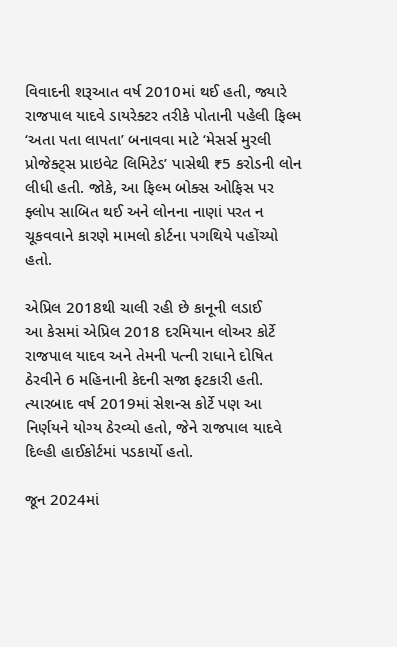વિવાદની શરૂઆત વર્ષ 2010માં થઈ હતી, જ્યારે રાજપાલ યાદવે ડાયરેક્ટર તરીકે પોતાની પહેલી ફિલ્મ ‘અતા પતા લાપતા’ બનાવવા માટે ‘મેસર્સ મુરલી પ્રોજેક્ટ્સ પ્રાઇવેટ લિમિટેડ’ પાસેથી ₹5 કરોડની લોન લીધી હતી. જોકે, આ ફિલ્મ બોક્સ ઓફિસ પર ફ્લોપ સાબિત થઈ અને લોનના નાણાં પરત ન ચૂકવવાને કારણે મામલો કોર્ટના પગથિયે પહોંચ્યો હતો.

એપ્રિલ 2018થી ચાલી રહી છે કાનૂની લડાઈ
આ કેસમાં એપ્રિલ 2018 દરમિયાન લોઅર કોર્ટે રાજપાલ યાદવ અને તેમની પત્ની રાધાને દોષિત ઠેરવીને 6 મહિનાની કેદની સજા ફટકારી હતી. ત્યારબાદ વર્ષ 2019માં સેશન્સ કોર્ટે પણ આ નિર્ણયને યોગ્ય ઠેરવ્યો હતો, જેને રાજપાલ યાદવે દિલ્હી હાઈકોર્ટમાં પડકાર્યો હતો.

જૂન 2024માં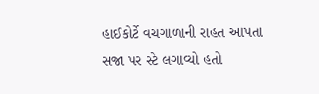હાઈકોર્ટે વચગાળાની રાહત આપતા સજા પર સ્ટે લગાવ્યો હતો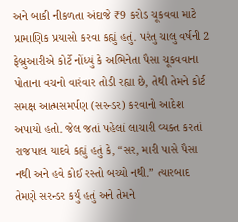અને બાકી નીકળતા અંદાજે ₹9 કરોડ ચૂકવવા માટે પ્રામાણિક પ્રયાસો કરવા કહ્યું હતું. પરંતુ ચાલુ વર્ષની 2 ફેબ્રુઆરીએ કોર્ટે નોંધ્યું કે અભિનેતા પૈસા ચૂકવવાના પોતાના વચનો વારંવાર તોડી રહ્યા છે, તેથી તેમને કોર્ટ સમક્ષ આત્મસમર્પણ (સરન્ડર) કરવાનો આદેશ અપાયો હતો. જેલ જતાં પહેલાં લાચારી વ્યક્ત કરતાં રાજપાલ યાદવે કહ્યું હતું કે, “સર, મારી પાસે પૈસા નથી અને હવે કોઈ રસ્તો બચ્યો નથી.” ત્યારબાદ તેમણે સરન્ડર કર્યું હતું અને તેમને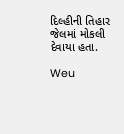દિલ્હીની તિહાર જેલમાં મોકલી દેવાયા હતા.

Weu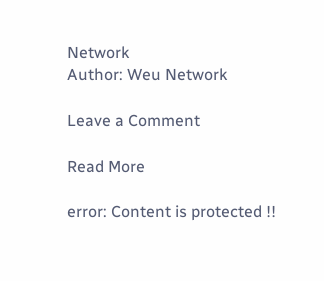Network
Author: Weu Network

Leave a Comment

Read More

error: Content is protected !!